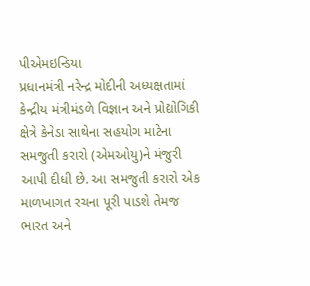પીએમઇન્ડિયા
પ્રધાનમંત્રી નરેન્દ્ર મોદીની અધ્યક્ષતામાં કેન્દ્રીય મંત્રીમંડળે વિજ્ઞાન અને પ્રોદ્યોગિકી ક્ષેત્રે કેનેડા સાથેના સહયોગ માટેના સમજુતી કરારો (એમઓયુ)ને મંજુરી આપી દીધી છે. આ સમજુતી કરારો એક માળખાગત રચના પૂરી પાડશે તેમજ ભારત અને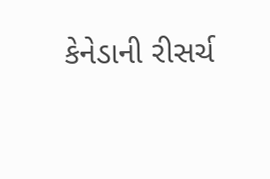કેનેડાની રીસર્ચ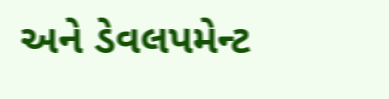અને ડેવલપમેન્ટ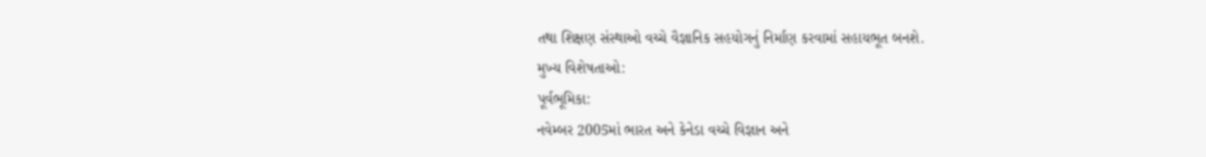તથા શિક્ષણ સંસ્થાઓ વચ્ચે વૈજ્ઞાનિક સહયોગનું નિર્માણ કરવામાં સહાયભૂત બનશે.
મુખ્ય વિશેષતાઓ:
પૂર્વભૂમિકા:
નવેમ્બર 2005માં ભારત અને કેનેડા વચ્ચે વિજ્ઞાન અને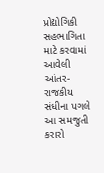પ્રોદ્યોગિકી સહભાગિતા માટે કરવામાં આવેલી આંતર-રાજકીય સંધીના પગલે આ સમજુતી કરારો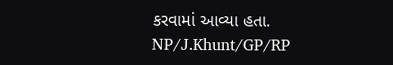કરવામાં આવ્યા હતા.
NP/J.Khunt/GP/RP